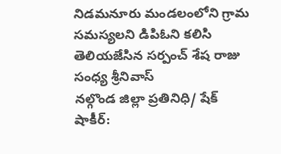నిడమనూరు మండలంలోని గ్రామ సమస్యలని డిపిఓని కలిసి తెలియజేసిన సర్పంచ్ శేష రాజు సంధ్య శ్రీనివాస్
నల్గొండ జిల్లా ప్రతినిధి/ షేక్ షాకీర్: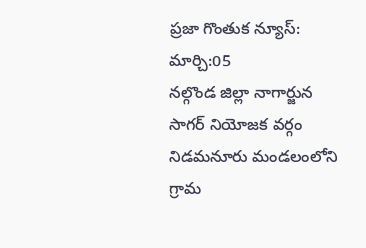ప్రజా గొంతుక న్యూస్: మార్చి:05
నల్గొండ జిల్లా నాగార్జున సాగర్ నియోజక వర్గం నిడమనూరు మండలంలోని గ్రామ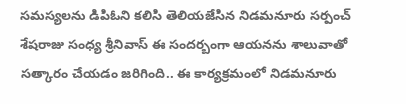సమస్యలను డిపిఓని కలిసి తెలియజేసిన నిడమనూరు సర్పంచ్ శేషరాజు సంధ్య శ్రీనివాస్ ఈ సందర్బంగా ఆయనను శాలువాతో సత్కారం చేయడం జరిగింది.. ఈ కార్యక్రమంలో నిడమనూరు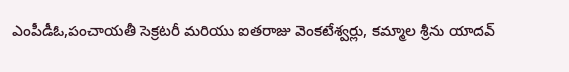ఎంపీడీఓ,పంచాయతీ సెక్రటరీ మరియు ఐతరాజు వెంకటేశ్వర్లు, కమ్మాల శ్రీను యాదవ్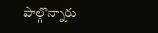పాల్గొన్నారు